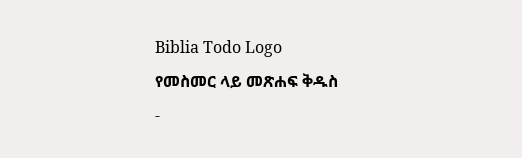Biblia Todo Logo
የመስመር ላይ መጽሐፍ ቅዱስ
-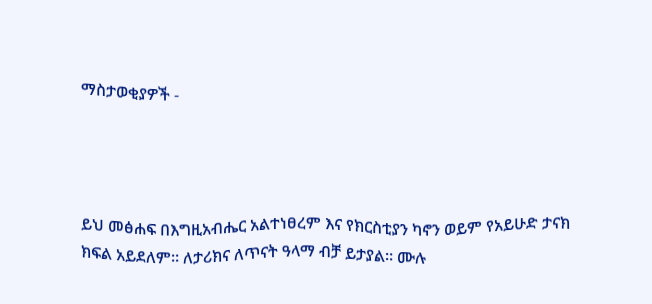ማስታወቂያዎች -




ይህ መፅሐፍ በእግዚአብሔር አልተነፀረም እና የክርስቲያን ካኖን ወይም የአይሁድ ታናክ ክፍል አይደለም። ለታሪክና ለጥናት ዓላማ ብቻ ይታያል። ሙሉ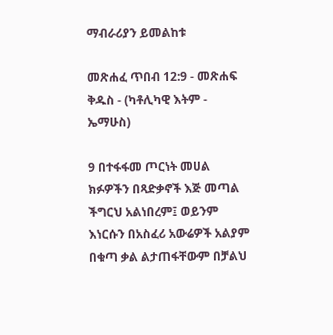ማብራሪያን ይመልከቱ

መጽሐፈ ጥበብ 12:9 - መጽሐፍ ቅዱስ - (ካቶሊካዊ እትም - ኤማሁስ)

9 በተፋፋመ ጦርነት መሀል ክፉዎችን በጻድቃኖች እጅ መጣል ችግርህ አልነበረም፤ ወይንም እነርሱን በአስፈሪ አውሬዎች አልያም በቁጣ ቃል ልታጠፋቸውም በቻልህ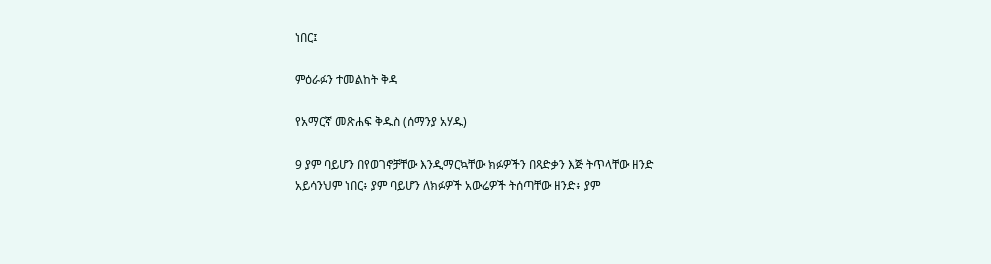ነበር፤

ምዕራፉን ተመልከት ቅዳ

የአማርኛ መጽሐፍ ቅዱስ (ሰማንያ አሃዱ)

9 ያም ባይሆን በየወገኖቻቸው እንዲማርኳቸው ክፉዎችን በጻድቃን እጅ ትጥላቸው ዘንድ አይሳንህም ነበር፥ ያም ባይሆን ለክፉዎች አውሬዎች ትሰጣቸው ዘንድ፥ ያም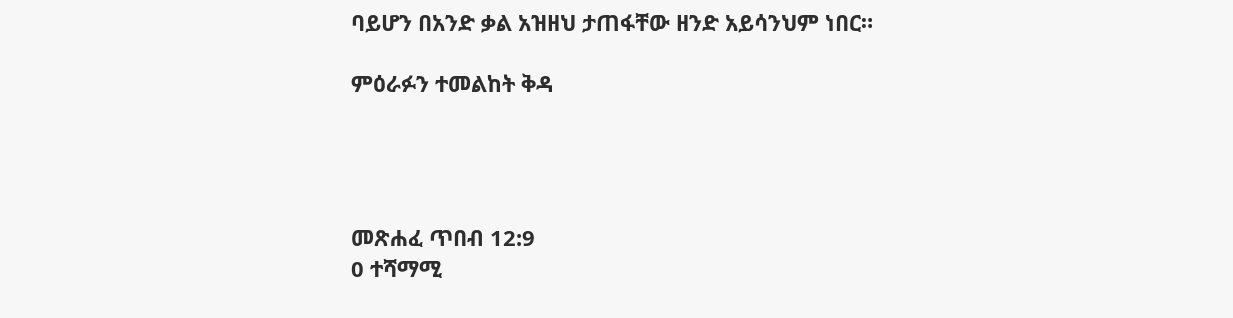ባይሆን በአንድ ቃል አዝዘህ ታጠፋቸው ዘንድ አይሳንህም ነበር።

ምዕራፉን ተመልከት ቅዳ




መጽሐፈ ጥበብ 12:9
0 ተሻማሚ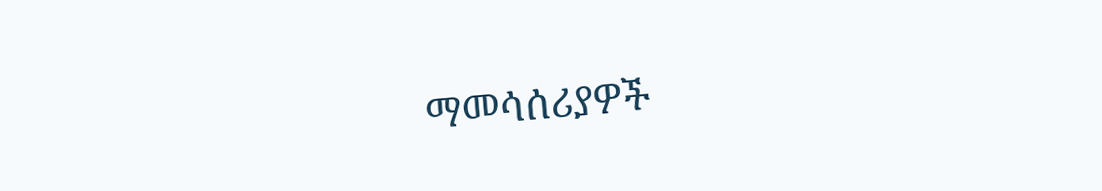ማመሳሰሪያዎች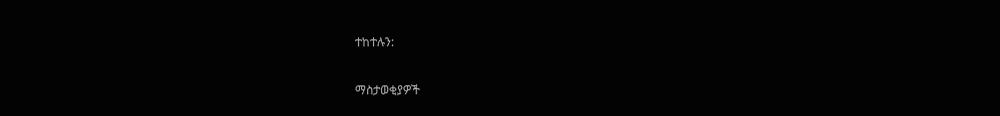ተከተሉን:

ማስታወቂያዎች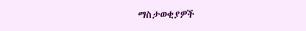ማስታወቂያዎች